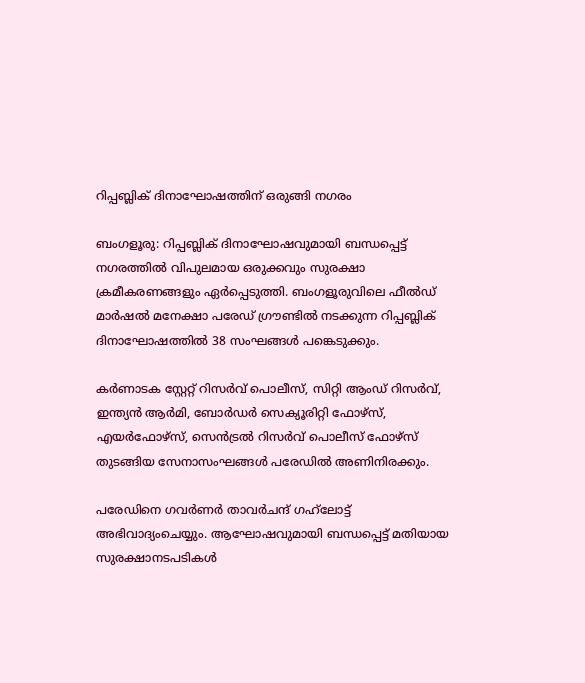റിപ്പബ്ലിക് ദിനാഘോഷത്തിന് ഒരുങ്ങി നഗരം

ബംഗളൂരു: റിപ്പബ്ലിക് ദിനാഘോഷവുമായി ബന്ധപ്പെട്ട് നഗരത്തിൽ വിപുലമായ ഒരുക്കവും സുരക്ഷാ ക്രമീകരണങ്ങളും ഏർപ്പെടുത്തി. ബംഗളൂരുവിലെ ഫീൽഡ് മാർഷൽ മനേക്ഷാ പരേഡ് ഗ്രൗണ്ടിൽ നടക്കുന്ന റിപ്പബ്ലിക് ദിനാഘോഷത്തിൽ 38 സംഘങ്ങൾ പങ്കെടുക്കും.

കർണാടക സ്റ്റേറ്റ് റിസർവ് പൊലീസ്, സിറ്റി ആംഡ് റിസർവ്, ഇന്ത്യൻ ആർമി, ബോർഡർ സെക്യൂരിറ്റി ഫോഴ്സ്, എയർഫോഴ്സ്, സെൻട്രൽ റിസർവ് പൊലീസ് ഫോഴ്സ് തുടങ്ങിയ സേനാസംഘങ്ങൾ പരേഡിൽ അണിനിരക്കും.

പരേഡിനെ ഗവർണർ താവർചന്ദ് ഗഹ്‌ലോട്ട് അഭിവാദ്യംചെയ്യും. ആഘോഷവുമായി ബന്ധപ്പെട്ട് മതിയായ സുരക്ഷാനടപടികൾ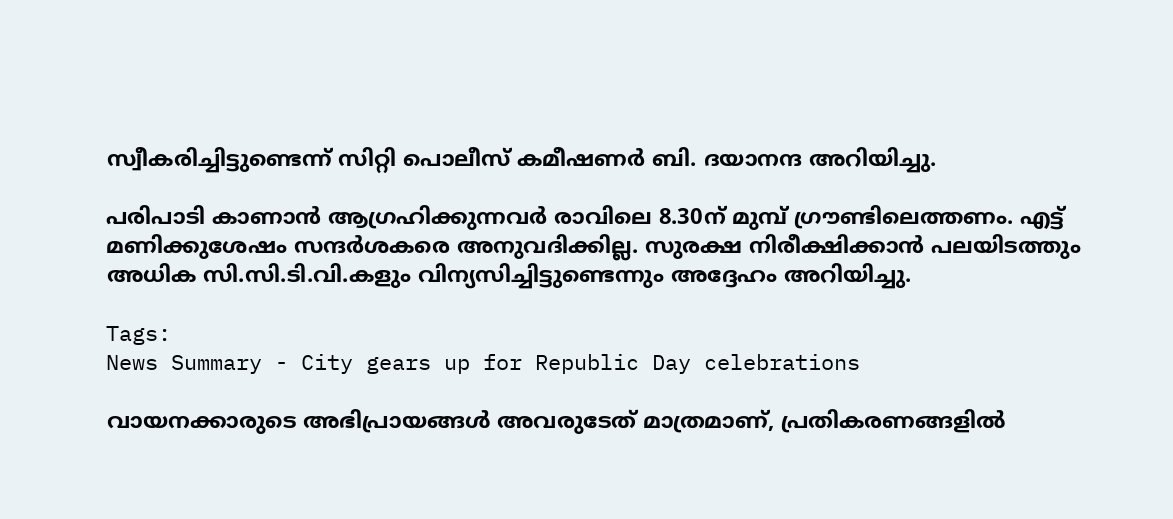സ്വീകരിച്ചിട്ടുണ്ടെന്ന് സിറ്റി പൊലീസ് കമീഷണർ ബി. ദയാനന്ദ അറിയിച്ചു.

പരിപാടി കാണാൻ ആഗ്രഹിക്കുന്നവർ രാവിലെ 8.30ന് മുമ്പ് ഗ്രൗണ്ടിലെത്തണം. എട്ട് മണിക്കുശേഷം സന്ദർശകരെ അനുവദിക്കില്ല. സുരക്ഷ നിരീക്ഷിക്കാൻ പലയിടത്തും അധിക സി.സി.ടി.വി.കളും വിന്യസിച്ചിട്ടുണ്ടെന്നും അദ്ദേഹം അറിയിച്ചു.

Tags:
News Summary - City gears up for Republic Day celebrations

വായനക്കാരുടെ അഭിപ്രായങ്ങള്‍ അവരുടേത് മാത്രമാണ്, പ്രതികരണങ്ങളിൽ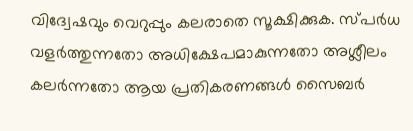വിദ്വേഷവും വെറുപ്പും കലരാതെ സൂക്ഷിക്കുക. സ്പർധ വളർത്തുന്നതോ അധിക്ഷേപമാകുന്നതോ അശ്ലീലം കലർന്നതോ ആയ പ്രതികരണങ്ങൾ സൈബർ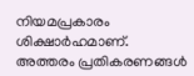നിയമപ്രകാരം ശിക്ഷാർഹമാണ്. അത്തരം പ്രതികരണങ്ങൾ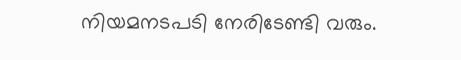നിയമനടപടി നേരിടേണ്ടി വരും.